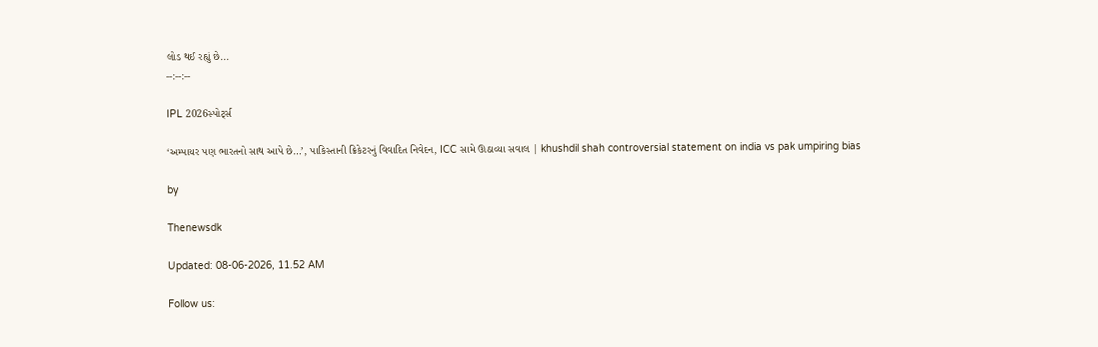લોડ થઈ રહ્યું છે...
--:--:--

IPL 2026સ્પોર્ટ્સ

‘અમ્પાયર પણ ભારતનો સાથ આપે છે…’, પાકિસ્તાની ક્રિકેટરનું વિવાદિત નિવેદન, ICC સામે ઊઠાવ્યા સવાલ | khushdil shah controversial statement on india vs pak umpiring bias

by

Thenewsdk

Updated: 08-06-2026, 11.52 AM

Follow us: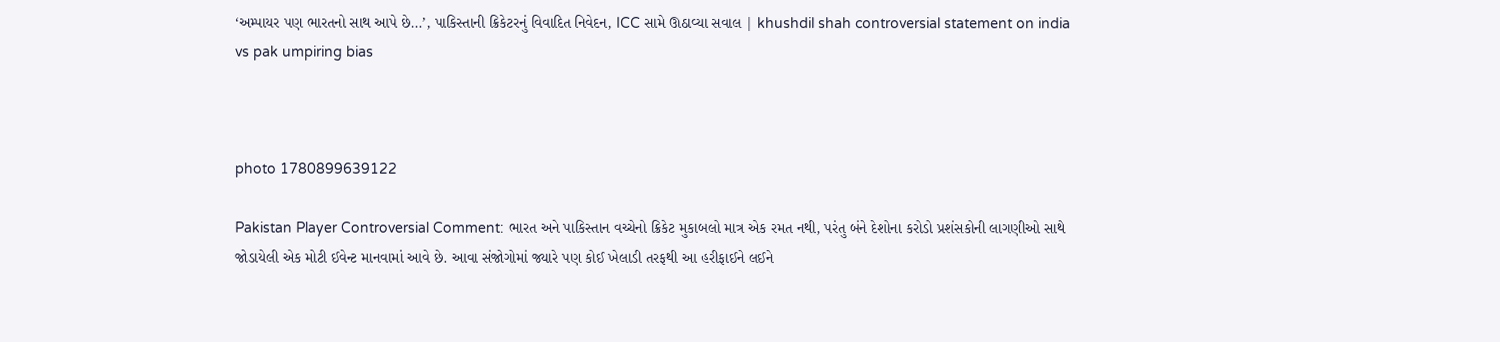‘અમ્પાયર પણ ભારતનો સાથ આપે છે…’, પાકિસ્તાની ક્રિકેટરનું વિવાદિત નિવેદન, ICC સામે ઊઠાવ્યા સવાલ | khushdil shah controversial statement on india vs pak umpiring bias



photo 1780899639122

Pakistan Player Controversial Comment: ભારત અને પાકિસ્તાન વચ્ચેનો ક્રિકેટ મુકાબલો માત્ર એક રમત નથી, પરંતુ બંને દેશોના કરોડો પ્રશંસકોની લાગણીઓ સાથે જોડાયેલી એક મોટી ઈવેન્ટ માનવામાં આવે છે. આવા સંજોગોમાં જ્યારે પણ કોઈ ખેલાડી તરફથી આ હરીફાઈને લઈને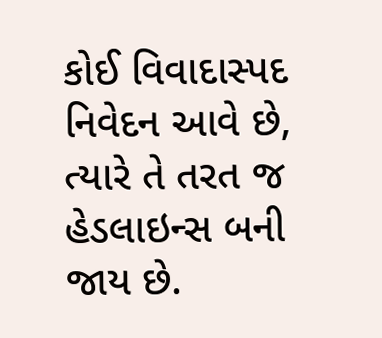કોઈ વિવાદાસ્પદ નિવેદન આવે છે, ત્યારે તે તરત જ હેડલાઇન્સ બની જાય છે.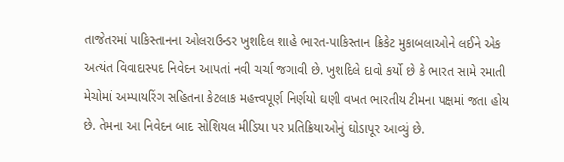તાજેતરમાં પાકિસ્તાનના ઓલરાઉન્ડર ખુશદિલ શાહે ભારત-પાકિસ્તાન ક્રિકેટ મુકાબલાઓને લઈને એક અત્યંત વિવાદાસ્પદ નિવેદન આપતાં નવી ચર્ચા જગાવી છે. ખુશદિલે દાવો કર્યો છે કે ભારત સામે રમાતી મેચોમાં અમ્પાયરિંગ સહિતના કેટલાક મહત્ત્વપૂર્ણ નિર્ણયો ઘણી વખત ભારતીય ટીમના પક્ષમાં જતા હોય છે. તેમના આ નિવેદન બાદ સોશિયલ મીડિયા પર પ્રતિક્રિયાઓનું ઘોડાપૂર આવ્યું છે.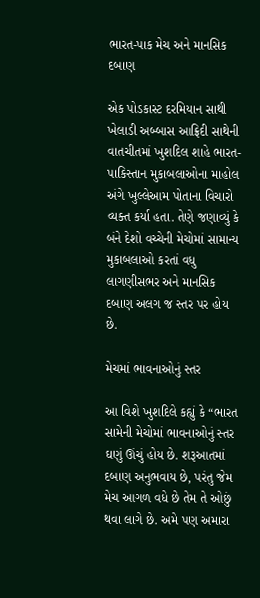ભારત-પાક મેચ અને માનસિક દબાણ

એક પોડકાસ્ટ દરમિયાન સાથી ખેલાડી અબ્બાસ આફ્રિદી સાથેની વાતચીતમાં ખુશદિલ શાહે ભારત-પાકિસ્તાન મુકાબલાઓના માહોલ અંગે ખુલ્લેઆમ પોતાના વિચારો વ્યક્ત કર્યા હતા. તેણે જણાવ્યું કે બંને દેશો વચ્ચેની મેચોમાં સામાન્ય મુકાબલાઓ કરતાં વધુ લાગણીસભર અને માનસિક દબાણ અલગ જ સ્તર પર હોય છે.

મેચમાં ભાવનાઓનું સ્તર

આ વિશે ખુશદિલે કહ્યું કે “ભારત સામેની મેચોમાં ભાવનાઓનું સ્તર ઘણું ઊંચું હોય છે. શરૂઆતમાં દબાણ અનુભવાય છે, પરંતુ જેમ મેચ આગળ વધે છે તેમ તે ઓછું થવા લાગે છે. અમે પણ અમારા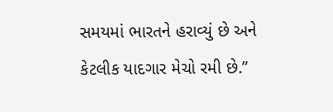સમયમાં ભારતને હરાવ્યું છે અને કેટલીક યાદગાર મેચો રમી છે.”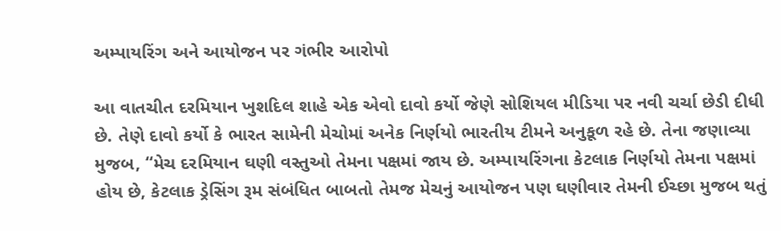અમ્પાયરિંગ અને આયોજન પર ગંભીર આરોપો

આ વાતચીત દરમિયાન ખુશદિલ શાહે એક એવો દાવો કર્યો જેણે સોશિયલ મીડિયા પર નવી ચર્ચા છેડી દીધી છે. તેણે દાવો કર્યો કે ભારત સામેની મેચોમાં અનેક નિર્ણયો ભારતીય ટીમને અનુકૂળ રહે છે. તેના જણાવ્યા મુજબ, “મેચ દરમિયાન ઘણી વસ્તુઓ તેમના પક્ષમાં જાય છે. અમ્પાયરિંગના કેટલાક નિર્ણયો તેમના પક્ષમાં હોય છે, કેટલાક ડ્રેસિંગ રૂમ સંબંધિત બાબતો તેમજ મેચનું આયોજન પણ ઘણીવાર તેમની ઈચ્છા મુજબ થતું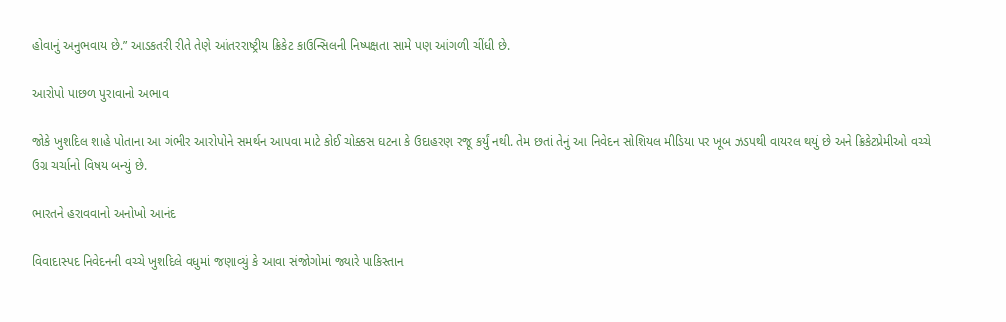હોવાનું અનુભવાય છે.” આડકતરી રીતે તેણે આંતરરાષ્ટ્રીય ક્રિકેટ કાઉન્સિલની નિષ્પક્ષતા સામે પણ આંગળી ચીંધી છે.

આરોપો પાછળ પુરાવાનો અભાવ

જોકે ખુશદિલ શાહે પોતાના આ ગંભીર આરોપોને સમર્થન આપવા માટે કોઈ ચોક્કસ ઘટના કે ઉદાહરણ રજૂ કર્યું નથી. તેમ છતાં તેનું આ નિવેદન સોશિયલ મીડિયા પર ખૂબ ઝડપથી વાયરલ થયું છે અને ક્રિકેટપ્રેમીઓ વચ્ચે ઉગ્ર ચર્ચાનો વિષય બન્યું છે.

ભારતને હરાવવાનો અનોખો આનંદ

વિવાદાસ્પદ નિવેદનની વચ્ચે ખુશદિલે વધુમાં જણાવ્યું કે આવા સંજોગોમાં જ્યારે પાકિસ્તાન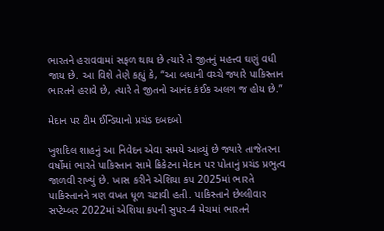ભારતને હરાવવામાં સફળ થાય છે ત્યારે તે જીતનું મહત્ત્વ ઘણું વધી જાય છે. આ વિશે તેણે કહ્યું કે, “આ બધાની વચ્ચે જ્યારે પાકિસ્તાન ભારતને હરાવે છે, ત્યારે તે જીતનો આનંદ કંઈક અલગ જ હોય છે.”

મેદાન પર ટીમ ઈન્ડિયાનો પ્રચંડ દબદબો

ખુશદિલ શાહનું આ નિવેદન એવા સમયે આવ્યું છે જ્યારે તાજેતરના વર્ષોમાં ભારતે પાકિસ્તાન સામે ક્રિકેટના મેદાન પર પોતાનું પ્રચંડ પ્રભુત્વ જાળવી રાખ્યું છે. ખાસ કરીને એશિયા કપ 2025માં ભારતે પાકિસ્તાનને ત્રણ વખત ધૂળ ચટાવી હતી. પાકિસ્તાને છેલ્લીવાર સપ્ટેમ્બર 2022માં એશિયા કપની સુપર-4 મેચમાં ભારતને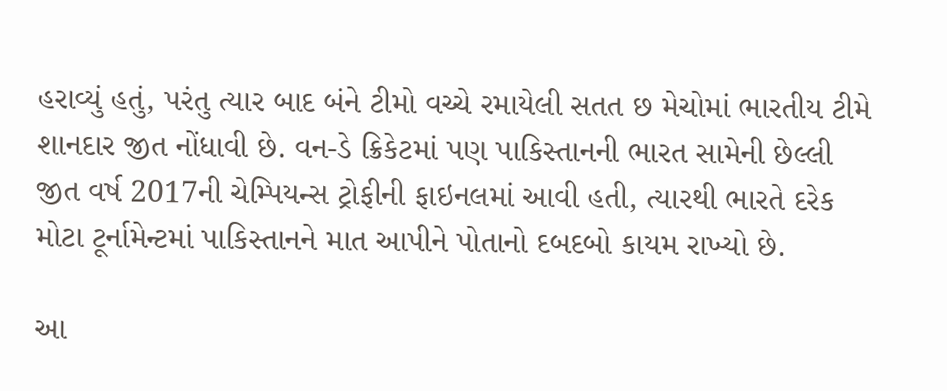હરાવ્યું હતું, પરંતુ ત્યાર બાદ બંને ટીમો વચ્ચે રમાયેલી સતત છ મેચોમાં ભારતીય ટીમે શાનદાર જીત નોંધાવી છે. વન-ડે ક્રિકેટમાં પણ પાકિસ્તાનની ભારત સામેની છેલ્લી જીત વર્ષ 2017ની ચેમ્પિયન્સ ટ્રોફીની ફાઇનલમાં આવી હતી, ત્યારથી ભારતે દરેક મોટા ટૂર્નામેન્ટમાં પાકિસ્તાનને માત આપીને પોતાનો દબદબો કાયમ રાખ્યો છે.

આ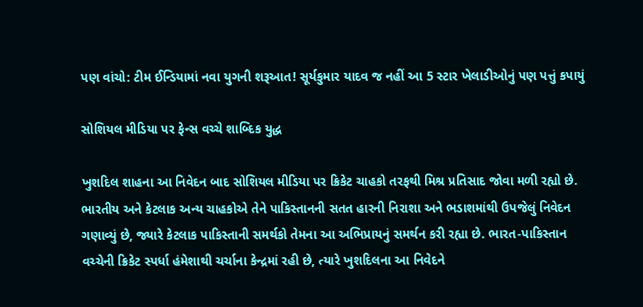પણ વાંચો: ટીમ ઈન્ડિયામાં નવા યુગની શરૂઆત! સૂર્યકુમાર યાદવ જ નહીં આ 5 સ્ટાર ખેલાડીઓનું પણ પત્તું કપાયું

સોશિયલ મીડિયા પર ફેન્સ વચ્ચે શાબ્દિક યુદ્ધ

ખુશદિલ શાહના આ નિવેદન બાદ સોશિયલ મીડિયા પર ક્રિકેટ ચાહકો તરફથી મિશ્ર પ્રતિસાદ જોવા મળી રહ્યો છે. ભારતીય અને કેટલાક અન્ય ચાહકોએ તેને પાકિસ્તાનની સતત હારની નિરાશા અને ભડાશમાંથી ઉપજેલું નિવેદન ગણાવ્યું છે, જ્યારે કેટલાક પાકિસ્તાની સમર્થકો તેમના આ અભિપ્રાયનું સમર્થન કરી રહ્યા છે. ભારત-પાકિસ્તાન વચ્ચેની ક્રિકેટ સ્પર્ધા હંમેશાથી ચર્ચાના કેન્દ્રમાં રહી છે, ત્યારે ખુશદિલના આ નિવેદને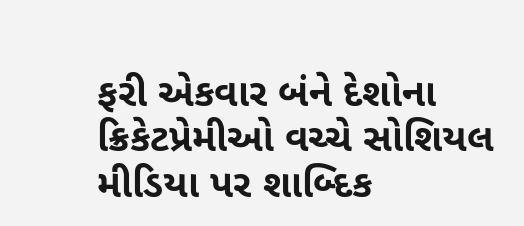ફરી એકવાર બંને દેશોના ક્રિકેટપ્રેમીઓ વચ્ચે સોશિયલ મીડિયા પર શાબ્દિક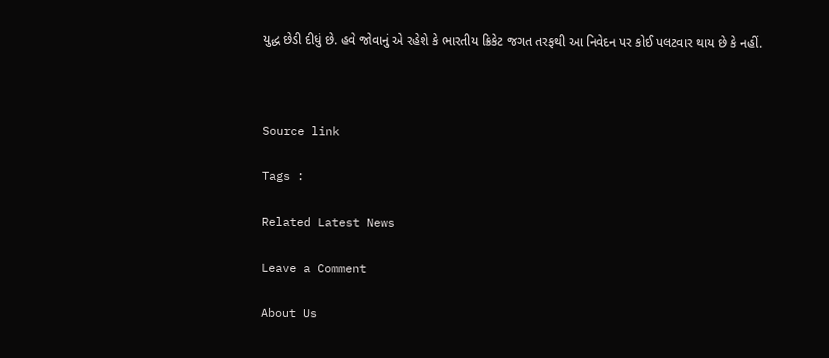યુદ્ધ છેડી દીધું છે. હવે જોવાનું એ રહેશે કે ભારતીય ક્રિકેટ જગત તરફથી આ નિવેદન પર કોઈ પલટવાર થાય છે કે નહીં.



Source link

Tags :

Related Latest News

Leave a Comment

About Us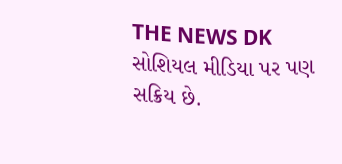THE NEWS DK સોશિયલ મીડિયા પર પણ સક્રિય છે.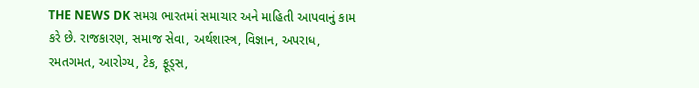THE NEWS DK સમગ્ર ભારતમાં સમાચાર અને માહિતી આપવાનું કામ કરે છે. રાજકારણ, સમાજ સેવા, અર્થશાસ્ત્ર, વિજ્ઞાન, અપરાધ, રમતગમત, આરોગ્ય, ટેક, ફૂડ્સ,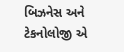બિઝનેસ અને ટેકનોલોજી એ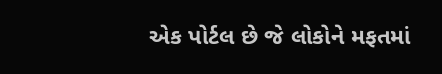એક પોર્ટલ છે જે લોકોને મફતમાં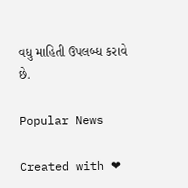વધુ માહિતી ઉપલબ્ધ કરાવે છે.

Popular News

Created with ❤